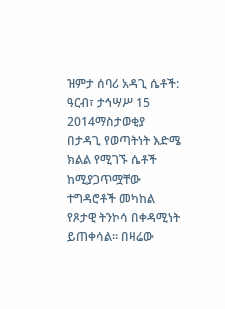ዝምታ ሰባሪ አዳጊ ሴቶች:
ዓርብ፣ ታኅሣሥ 15 2014ማስታወቂያ
በታዳጊ የወጣትነት እድሜ ክልል የሚገኙ ሴቶች ከሚያጋጥሟቸው ተግዳሮቶች መካከል የጾታዊ ትንኮሳ በቀዳሚነት ይጠቀሳል። በዛሬው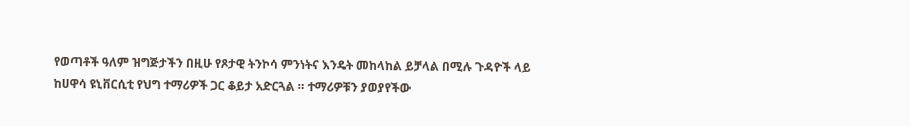የወጣቶች ዓለም ዝግጅታችን በዚሁ የጾታዊ ትንኮሳ ምንነትና እንዴት መከላከል ይቻላል በሚሉ ጉዳዮች ላይ ከሀዋሳ ዩኒቨርሲቲ የህግ ተማሪዎች ጋር ቆይታ አድርጓል ። ተማሪዎቹን ያወያየችው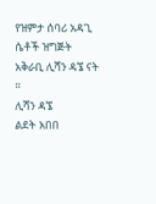የዝምታ ሰባሪ አዳጊ ሴቶች ዝግጅት አቅራቢ ሊሻን ዳኜ ናት ።
ሊሻን ዳኜ
ልደት አበበ